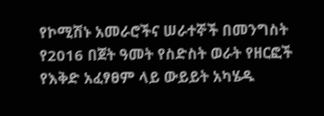የኮሚሽኑ አመራሮችና ሠራተኞች በመንግስት የ2016 በጀት ዓመት የስድስት ወራት የዘርፎች የእቅድ አፈፃፀም ላይ ውይይት አካሄዱ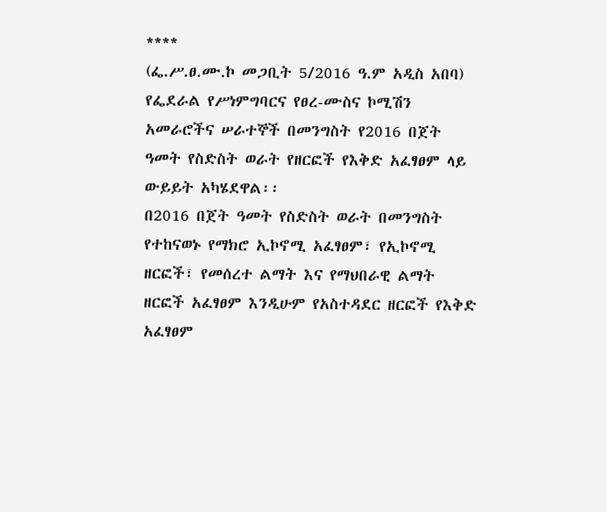****
(ፌ.ሥ.ፀ.ሙ.ኮ መጋቢት 5/2016 ዓ.ም አዲስ አበባ) የፌደራል የሥነምግባርና የፀረ-ሙስና ኮሚሽን አመራሮችና ሠራተኞች በመንግስት የ2016 በጀት ዓመት የስድስት ወራት የዘርፎች የእቅድ አፈፃፀም ላይ ውይይት አካሄደዋል፡፡
በ2016 በጀት ዓመት የስድስት ወራት በመንግስት የተከናወኑ የማክሮ ኢኮኖሚ አፈፃፀም፣ የኢኮኖሚ ዘርፎች፣ የመሰረተ ልማት እና የማህበራዊ ልማት ዘርፎች አፈፃፀም እንዲሁም የአስተዳደር ዘርፎች የእቅድ አፈፃፀም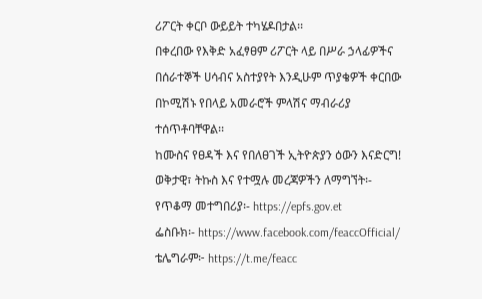ሪፖርት ቀርቦ ውይይት ተካሄዶበታል፡፡
በቀረበው የእቅድ አፈፃፀም ሪፖርት ላይ በሥራ ኃላፊዎችና በሰራተኞች ሀሳብና አስተያየት እንዲሁም ጥያቄዎች ቀርበው በኮሚሽኑ የበላይ አመራሮች ምላሽና ማብራሪያ ተሰጥቶባቸዋል፡፡
ከሙስና የፀዳች እና የበለፀገች ኢትዮጵያን ዕውን እናድርግ!
ወቅታዊ፣ ትኩስ እና የተሟሉ መረጃዎችን ለማግኘት፡-
የጥቆማ መተግበሪያ፡- https://epfs.gov.et
ፌስቡክ፡- https://www.facebook.com/feaccOfficial/
ቴሌግራም፦ https://t.me/feacc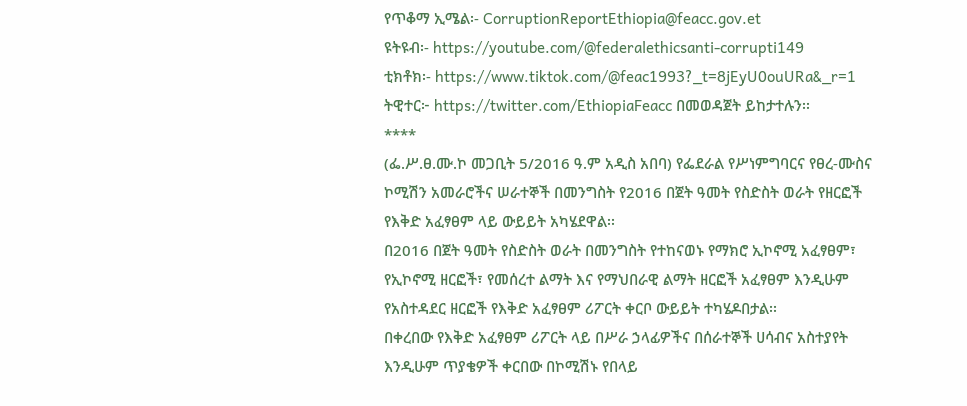የጥቆማ ኢሜል፡- CorruptionReportEthiopia@feacc.gov.et
ዩትዩብ፡- https://youtube.com/@federalethicsanti-corrupti149
ቲክቶክ፡- https://www.tiktok.com/@feac1993?_t=8jEyU0ouURa&_r=1
ትዊተር፦ https://twitter.com/EthiopiaFeacc በመወዳጀት ይከታተሉን፡፡
****
(ፌ.ሥ.ፀ.ሙ.ኮ መጋቢት 5/2016 ዓ.ም አዲስ አበባ) የፌደራል የሥነምግባርና የፀረ-ሙስና ኮሚሽን አመራሮችና ሠራተኞች በመንግስት የ2016 በጀት ዓመት የስድስት ወራት የዘርፎች የእቅድ አፈፃፀም ላይ ውይይት አካሄደዋል፡፡
በ2016 በጀት ዓመት የስድስት ወራት በመንግስት የተከናወኑ የማክሮ ኢኮኖሚ አፈፃፀም፣ የኢኮኖሚ ዘርፎች፣ የመሰረተ ልማት እና የማህበራዊ ልማት ዘርፎች አፈፃፀም እንዲሁም የአስተዳደር ዘርፎች የእቅድ አፈፃፀም ሪፖርት ቀርቦ ውይይት ተካሄዶበታል፡፡
በቀረበው የእቅድ አፈፃፀም ሪፖርት ላይ በሥራ ኃላፊዎችና በሰራተኞች ሀሳብና አስተያየት እንዲሁም ጥያቄዎች ቀርበው በኮሚሽኑ የበላይ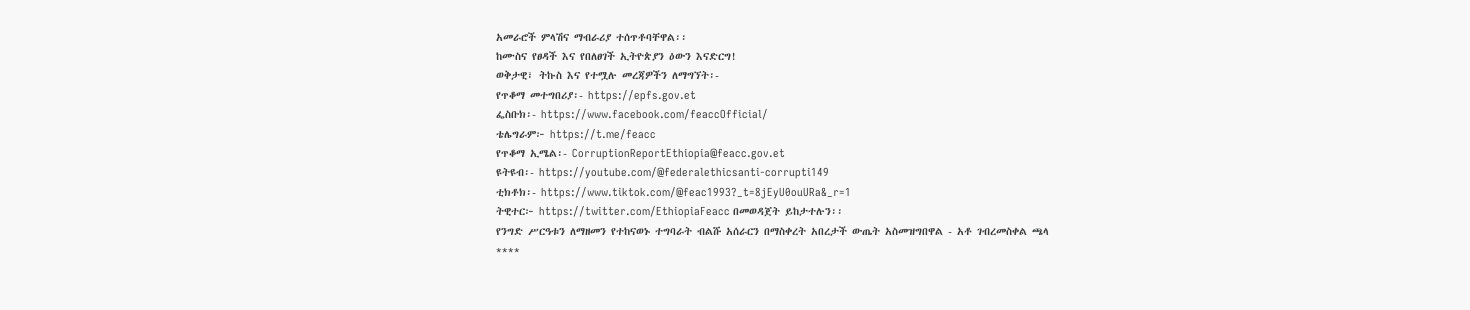አመራሮች ምላሽና ማብራሪያ ተሰጥቶባቸዋል፡፡
ከሙስና የፀዳች እና የበለፀገች ኢትዮጵያን ዕውን እናድርግ!
ወቅታዊ፣ ትኩስ እና የተሟሉ መረጃዎችን ለማግኘት፡-
የጥቆማ መተግበሪያ፡- https://epfs.gov.et
ፌስቡክ፡- https://www.facebook.com/feaccOfficial/
ቴሌግራም፦ https://t.me/feacc
የጥቆማ ኢሜል፡- CorruptionReportEthiopia@feacc.gov.et
ዩትዩብ፡- https://youtube.com/@federalethicsanti-corrupti149
ቲክቶክ፡- https://www.tiktok.com/@feac1993?_t=8jEyU0ouURa&_r=1
ትዊተር፦ https://twitter.com/EthiopiaFeacc በመወዳጀት ይከታተሉን፡፡
የንግድ ሥርዓቱን ለማዘመን የተከናወኑ ተግባራት ብልሹ አሰራርን በማስቀረት አበረታች ውጤት አስመዝግበዋል - አቶ ገብረመስቀል ጫላ
****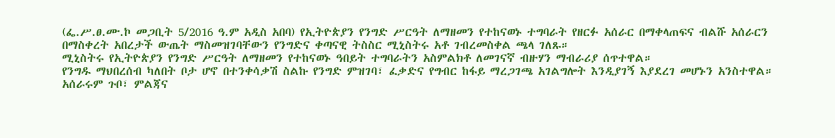(ፌ.ሥ.ፀ.ሙ.ኮ መጋቢት 5/2016 ዓ.ም አዲስ አበባ) የኢትዮጵያን የንግድ ሥርዓት ለማዘመን የተከናወኑ ተግባራት የዘርፉ አሰራር በማቀላጠፍና ብልሹ አሰራርን በማስቀረት አበረታች ውጤት ማስመዝገባቸውን የንግድና ቀጣናዊ ትስስር ሚኒስትሩ አቶ ገብረመስቀል ጫላ ገለጹ።
ሚኒስትሩ የኢትዮጵያን የንግድ ሥርዓት ለማዘመን የተከናወኑ ዓበይት ተግባራትን አስምልክቶ ለመገናኛ ብዙሃን ማብራሪያ ሰጥተዋል።
የንግዱ ማህበረሰብ ካለበት ቦታ ሆኖ በተንቀሳቃሽ ስልኩ የንግድ ምዝገባ፣ ፈቃድና የግብር ከፋይ ማረጋገጫ አገልግሎት እንዲያገኝ እያደረገ መሆኑን አንስተዋል። አሰራሩም ጉቦ፣ ምልጃና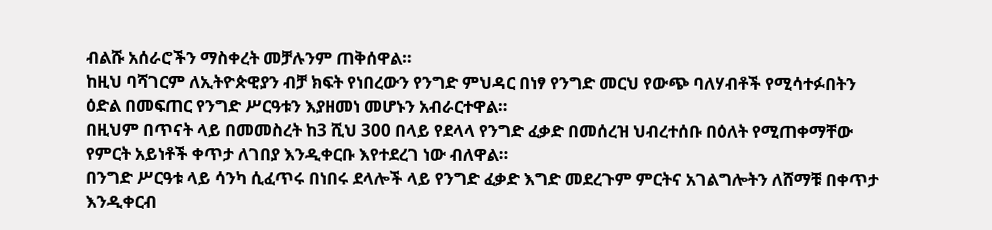ብልሹ አሰራሮችን ማስቀረት መቻሉንም ጠቅሰዋል።
ከዚህ ባሻገርም ለኢትዮጵዊያን ብቻ ክፍት የነበረውን የንግድ ምህዳር በነፃ የንግድ መርህ የውጭ ባለሃብቶች የሚሳተፉበትን ዕድል በመፍጠር የንግድ ሥርዓቱን እያዘመነ መሆኑን አብራርተዋል።
በዚህም በጥናት ላይ በመመስረት ከ3 ሺህ 300 በላይ የደላላ የንግድ ፈቃድ በመሰረዝ ህብረተሰቡ በዕለት የሚጠቀማቸው የምርት አይነቶች ቀጥታ ለገበያ እንዲቀርቡ እየተደረገ ነው ብለዋል።
በንግድ ሥርዓቱ ላይ ሳንካ ሲፈጥሩ በነበሩ ደላሎች ላይ የንግድ ፈቃድ እግድ መደረጉም ምርትና አገልግሎትን ለሸማቹ በቀጥታ እንዲቀርብ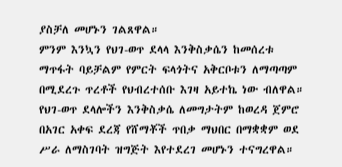ያስቻለ መሆኑን ገልጸዋል።
ምንም እንኳን የህገ-ወጥ ደላላ እንቅስቃሴን ከመሰረቱ ማጥፋት ባይቻልም የምርት ፍላጎትና አቅርቦቱን ለማጣጣም በሚደረጉ ጥረቶች የህብረተሰቡ እገዛ አይተኬ ነው ብለዋል።
የህገ-ወጥ ደላሎችን እንቅስቃሴ ለመግታትም ከወረዳ ጀምሮ በአገር አቀፍ ደረጃ የሸማቾች ጥበቃ ማህበር በማቋቋም ወደ ሥራ ለማስገባት ዝግጅት እየተደረገ መሆኑን ተናግረዋል።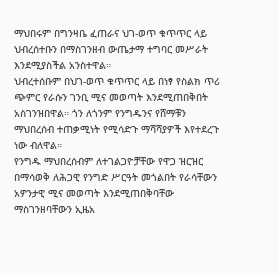ማህበሩም በግንዛቤ ፈጠራና ህገ-ወጥ ቁጥጥር ላይ ህብረሰተቡን በማስገንዘብ ውጤታማ ተግባር መሥራት እንደሚያስችል አንስተዋል።
ህብረተሰቡም በህገ-ወጥ ቁጥጥር ላይ በነፃ የስልክ ጥሪ ጭምር የራሱን ገንቢ ሚና መወጣት እንደሚጠበቅበት አስገንዝበዋል። ጎን ለጎንም የንግዱንና የሸማቹን ማህበረሰብ ተጠቃሚነት የሚሳድጉ ማሻሻያዎች እየተደረጉ ነው ብለዋል።
የንግዱ ማህበረሰብም ለተገልጋዮቻቸው የዋጋ ዝርዝር በማሳወቅ ለሕጋዊ የንግድ ሥርዓት መጎልበት የራሳቸውን አዎንታዊ ሚና መወጣት እንደሚጠበቅባቸው ማስገንዘባቸውን ኢዜአ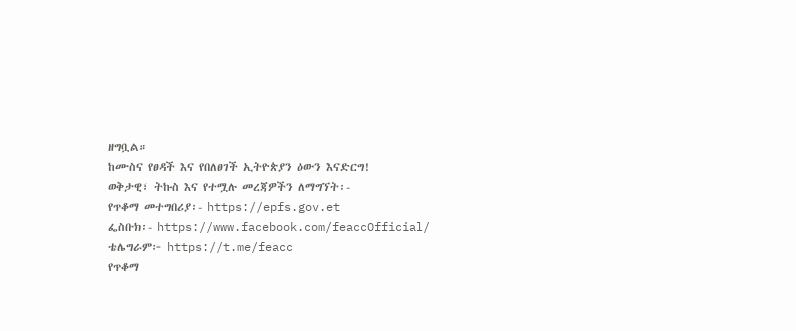ዘግቧል።
ከሙስና የፀዳች እና የበለፀገች ኢትዮጵያን ዕውን እናድርግ!
ወቅታዊ፣ ትኩስ እና የተሟሉ መረጃዎችን ለማግኘት፡-
የጥቆማ መተግበሪያ፡- https://epfs.gov.et
ፌስቡክ፡- https://www.facebook.com/feaccOfficial/
ቴሌግራም፦ https://t.me/feacc
የጥቆማ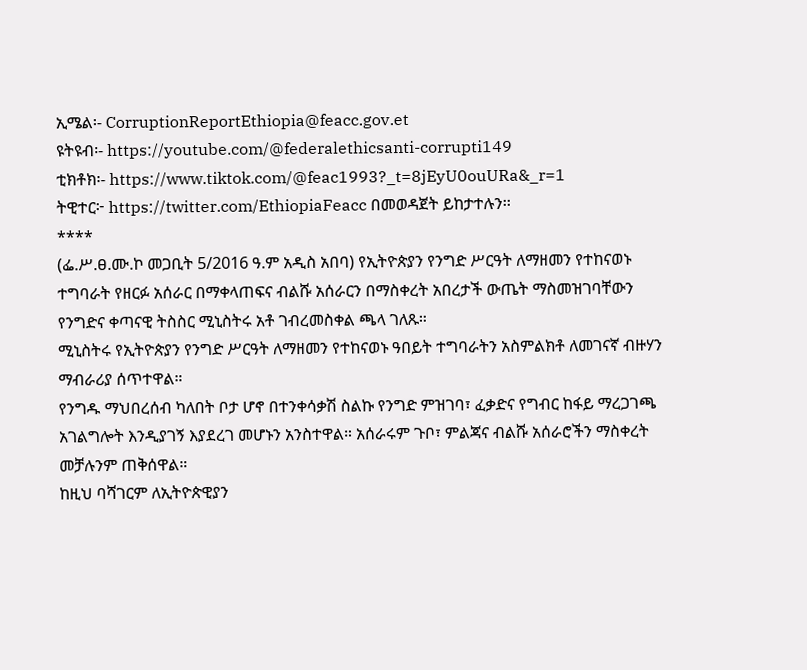ኢሜል፡- CorruptionReportEthiopia@feacc.gov.et
ዩትዩብ፡- https://youtube.com/@federalethicsanti-corrupti149
ቲክቶክ፡- https://www.tiktok.com/@feac1993?_t=8jEyU0ouURa&_r=1
ትዊተር፦ https://twitter.com/EthiopiaFeacc በመወዳጀት ይከታተሉን፡፡
****
(ፌ.ሥ.ፀ.ሙ.ኮ መጋቢት 5/2016 ዓ.ም አዲስ አበባ) የኢትዮጵያን የንግድ ሥርዓት ለማዘመን የተከናወኑ ተግባራት የዘርፉ አሰራር በማቀላጠፍና ብልሹ አሰራርን በማስቀረት አበረታች ውጤት ማስመዝገባቸውን የንግድና ቀጣናዊ ትስስር ሚኒስትሩ አቶ ገብረመስቀል ጫላ ገለጹ።
ሚኒስትሩ የኢትዮጵያን የንግድ ሥርዓት ለማዘመን የተከናወኑ ዓበይት ተግባራትን አስምልክቶ ለመገናኛ ብዙሃን ማብራሪያ ሰጥተዋል።
የንግዱ ማህበረሰብ ካለበት ቦታ ሆኖ በተንቀሳቃሽ ስልኩ የንግድ ምዝገባ፣ ፈቃድና የግብር ከፋይ ማረጋገጫ አገልግሎት እንዲያገኝ እያደረገ መሆኑን አንስተዋል። አሰራሩም ጉቦ፣ ምልጃና ብልሹ አሰራሮችን ማስቀረት መቻሉንም ጠቅሰዋል።
ከዚህ ባሻገርም ለኢትዮጵዊያን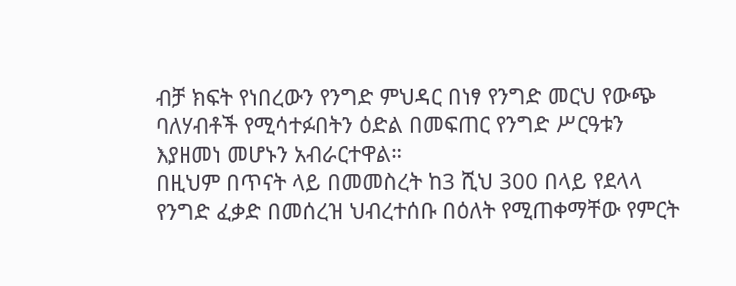ብቻ ክፍት የነበረውን የንግድ ምህዳር በነፃ የንግድ መርህ የውጭ ባለሃብቶች የሚሳተፉበትን ዕድል በመፍጠር የንግድ ሥርዓቱን እያዘመነ መሆኑን አብራርተዋል።
በዚህም በጥናት ላይ በመመስረት ከ3 ሺህ 300 በላይ የደላላ የንግድ ፈቃድ በመሰረዝ ህብረተሰቡ በዕለት የሚጠቀማቸው የምርት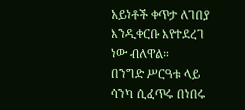አይነቶች ቀጥታ ለገበያ እንዲቀርቡ እየተደረገ ነው ብለዋል።
በንግድ ሥርዓቱ ላይ ሳንካ ሲፈጥሩ በነበሩ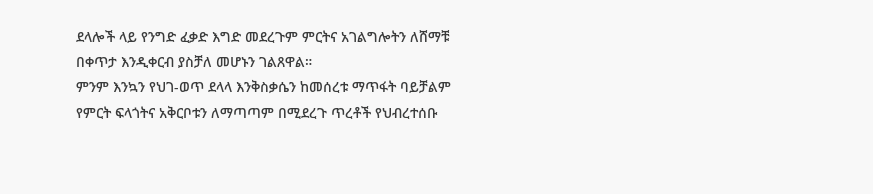ደላሎች ላይ የንግድ ፈቃድ እግድ መደረጉም ምርትና አገልግሎትን ለሸማቹ በቀጥታ እንዲቀርብ ያስቻለ መሆኑን ገልጸዋል።
ምንም እንኳን የህገ-ወጥ ደላላ እንቅስቃሴን ከመሰረቱ ማጥፋት ባይቻልም የምርት ፍላጎትና አቅርቦቱን ለማጣጣም በሚደረጉ ጥረቶች የህብረተሰቡ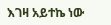እገዛ አይተኬ ነው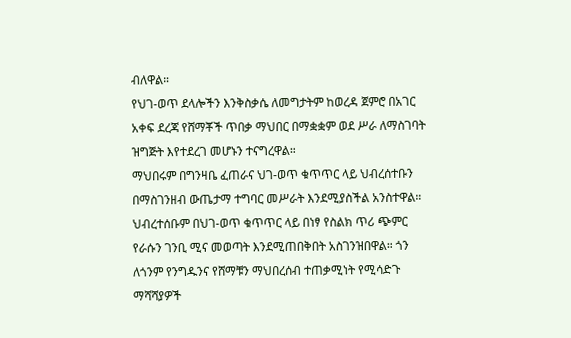ብለዋል።
የህገ-ወጥ ደላሎችን እንቅስቃሴ ለመግታትም ከወረዳ ጀምሮ በአገር አቀፍ ደረጃ የሸማቾች ጥበቃ ማህበር በማቋቋም ወደ ሥራ ለማስገባት ዝግጅት እየተደረገ መሆኑን ተናግረዋል።
ማህበሩም በግንዛቤ ፈጠራና ህገ-ወጥ ቁጥጥር ላይ ህብረሰተቡን በማስገንዘብ ውጤታማ ተግባር መሥራት እንደሚያስችል አንስተዋል።
ህብረተሰቡም በህገ-ወጥ ቁጥጥር ላይ በነፃ የስልክ ጥሪ ጭምር የራሱን ገንቢ ሚና መወጣት እንደሚጠበቅበት አስገንዝበዋል። ጎን ለጎንም የንግዱንና የሸማቹን ማህበረሰብ ተጠቃሚነት የሚሳድጉ ማሻሻያዎች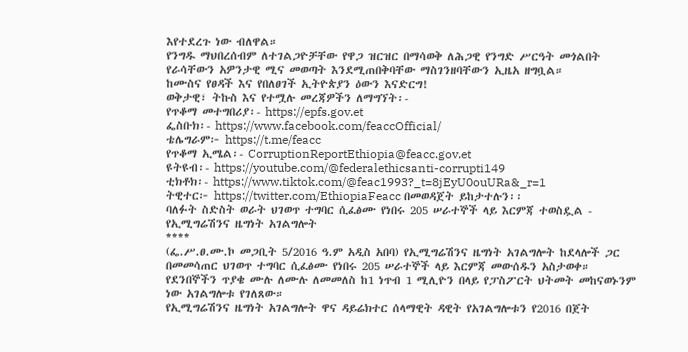እየተደረጉ ነው ብለዋል።
የንግዱ ማህበረሰብም ለተገልጋዮቻቸው የዋጋ ዝርዝር በማሳወቅ ለሕጋዊ የንግድ ሥርዓት መጎልበት የራሳቸውን አዎንታዊ ሚና መወጣት እንደሚጠበቅባቸው ማስገንዘባቸውን ኢዜአ ዘግቧል።
ከሙስና የፀዳች እና የበለፀገች ኢትዮጵያን ዕውን እናድርግ!
ወቅታዊ፣ ትኩስ እና የተሟሉ መረጃዎችን ለማግኘት፡-
የጥቆማ መተግበሪያ፡- https://epfs.gov.et
ፌስቡክ፡- https://www.facebook.com/feaccOfficial/
ቴሌግራም፦ https://t.me/feacc
የጥቆማ ኢሜል፡- CorruptionReportEthiopia@feacc.gov.et
ዩትዩብ፡- https://youtube.com/@federalethicsanti-corrupti149
ቲክቶክ፡- https://www.tiktok.com/@feac1993?_t=8jEyU0ouURa&_r=1
ትዊተር፦ https://twitter.com/EthiopiaFeacc በመወዳጀት ይከታተሉን፡፡
ባለፉት ስድስት ወራት ህገወጥ ተግባር ሲፈፅሙ የነበሩ 205 ሠራተኞች ላይ እርምጃ ተወስዷል - የኢሚግሬሽንና ዜግነት አገልግሎት
****
(ፌ.ሥ.ፀ.ሙ.ኮ መጋቢት 5/2016 ዓ.ም አዲስ አበባ) የኢሚግሬሽንና ዜግነት አገልግሎት ከደላሎች ጋር በመመሳጠር ህገወጥ ተግባር ሲፈፅሙ የነበሩ 205 ሠራተኞች ላይ እርምጃ መውሰዱን አስታወቀ።
የደንበኞችን ጥያቄ ሙሉ ለሙሉ ለመመለስ ከ1 ነጥብ 1 ሚሊዮን በላይ የፓስፖርት ህትመት መከናወኑንም ነው አገልግሎቱ የገለጸው።
የኢሚግሬሽንና ዜግነት አገልግሎት ዋና ዳይሬክተር ሰላማዊት ዳዊት የአገልግሎቱን የ2016 በጀት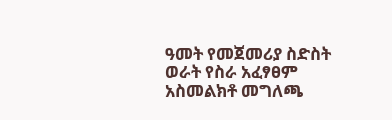ዓመት የመጀመሪያ ስድስት ወራት የስራ አፈፃፀም አስመልክቶ መግለጫ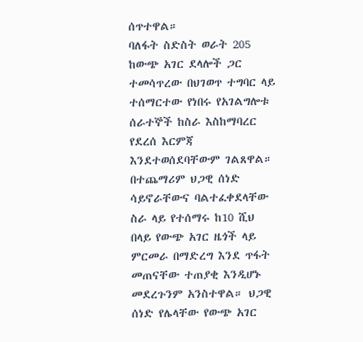ሰጥተዋል።
ባለፋት ስድስት ወራት 205 ከውጭ አገር ደላሎች ጋር ተመሳጥረው በህገወጥ ተግባር ላይ ተሰማርተው የነበሩ የአገልግሎቱ ሰራተኞች ከስራ እስከማባረር የደረሰ እርምጃ እንደተወሰደባቸውም ገልጸዋል።
በተጨማሪም ህጋዊ ሰነድ ሳይኖራቸውና ባልተፈቀደላቸው ስራ ላይ የተሰማሩ ከ10 ሺህ በላይ የውጭ አገር ዜጎች ላይ ምርመራ በማድረግ እንደ ጥፋት መጠናቸው ተጠያቂ እንዲሆኑ መደረጉንም አንስተዋል። ህጋዊ ሰነድ የሌላቸው የውጭ አገር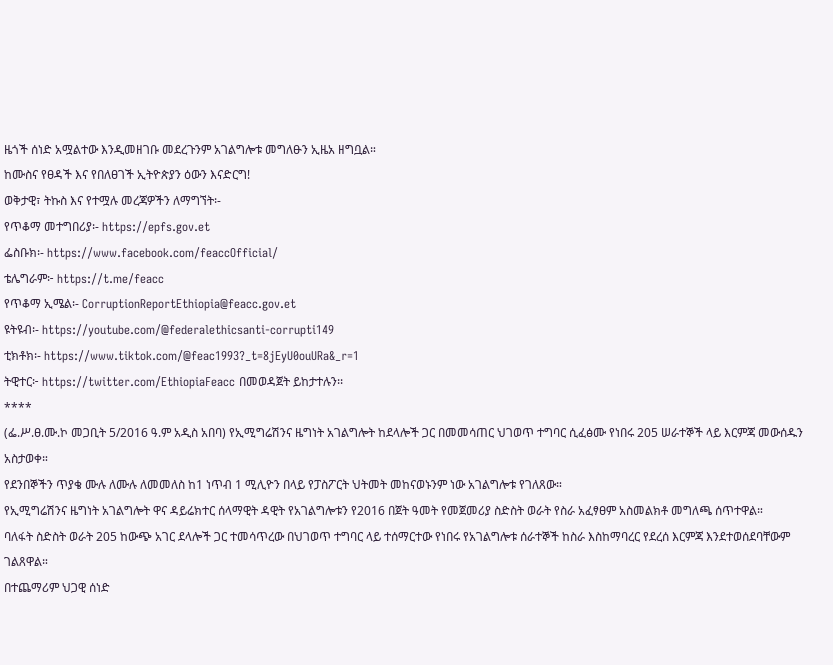ዜጎች ሰነድ አሟልተው እንዲመዘገቡ መደረጉንም አገልግሎቱ መግለፁን ኢዜአ ዘግቧል።
ከሙስና የፀዳች እና የበለፀገች ኢትዮጵያን ዕውን እናድርግ!
ወቅታዊ፣ ትኩስ እና የተሟሉ መረጃዎችን ለማግኘት፡-
የጥቆማ መተግበሪያ፡- https://epfs.gov.et
ፌስቡክ፡- https://www.facebook.com/feaccOfficial/
ቴሌግራም፦ https://t.me/feacc
የጥቆማ ኢሜል፡- CorruptionReportEthiopia@feacc.gov.et
ዩትዩብ፡- https://youtube.com/@federalethicsanti-corrupti149
ቲክቶክ፡- https://www.tiktok.com/@feac1993?_t=8jEyU0ouURa&_r=1
ትዊተር፦ https://twitter.com/EthiopiaFeacc በመወዳጀት ይከታተሉን፡፡
****
(ፌ.ሥ.ፀ.ሙ.ኮ መጋቢት 5/2016 ዓ.ም አዲስ አበባ) የኢሚግሬሽንና ዜግነት አገልግሎት ከደላሎች ጋር በመመሳጠር ህገወጥ ተግባር ሲፈፅሙ የነበሩ 205 ሠራተኞች ላይ እርምጃ መውሰዱን አስታወቀ።
የደንበኞችን ጥያቄ ሙሉ ለሙሉ ለመመለስ ከ1 ነጥብ 1 ሚሊዮን በላይ የፓስፖርት ህትመት መከናወኑንም ነው አገልግሎቱ የገለጸው።
የኢሚግሬሽንና ዜግነት አገልግሎት ዋና ዳይሬክተር ሰላማዊት ዳዊት የአገልግሎቱን የ2016 በጀት ዓመት የመጀመሪያ ስድስት ወራት የስራ አፈፃፀም አስመልክቶ መግለጫ ሰጥተዋል።
ባለፋት ስድስት ወራት 205 ከውጭ አገር ደላሎች ጋር ተመሳጥረው በህገወጥ ተግባር ላይ ተሰማርተው የነበሩ የአገልግሎቱ ሰራተኞች ከስራ እስከማባረር የደረሰ እርምጃ እንደተወሰደባቸውም ገልጸዋል።
በተጨማሪም ህጋዊ ሰነድ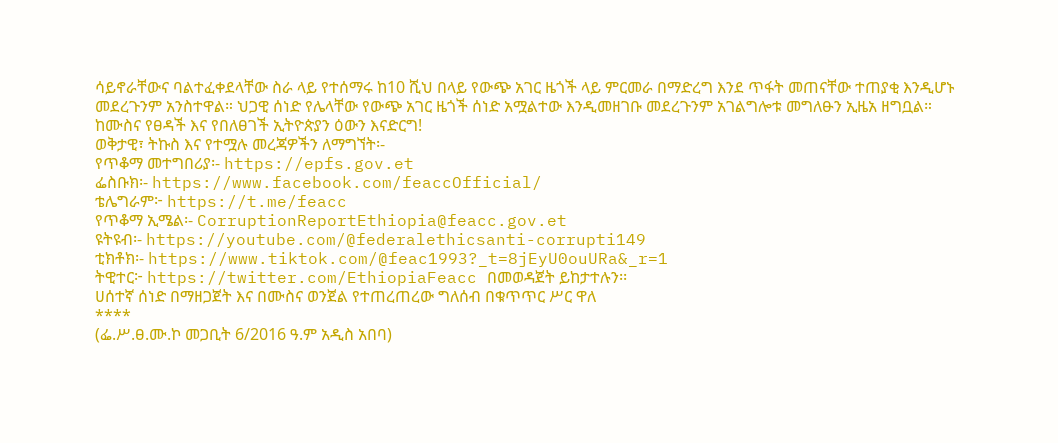ሳይኖራቸውና ባልተፈቀደላቸው ስራ ላይ የተሰማሩ ከ10 ሺህ በላይ የውጭ አገር ዜጎች ላይ ምርመራ በማድረግ እንደ ጥፋት መጠናቸው ተጠያቂ እንዲሆኑ መደረጉንም አንስተዋል። ህጋዊ ሰነድ የሌላቸው የውጭ አገር ዜጎች ሰነድ አሟልተው እንዲመዘገቡ መደረጉንም አገልግሎቱ መግለፁን ኢዜአ ዘግቧል።
ከሙስና የፀዳች እና የበለፀገች ኢትዮጵያን ዕውን እናድርግ!
ወቅታዊ፣ ትኩስ እና የተሟሉ መረጃዎችን ለማግኘት፡-
የጥቆማ መተግበሪያ፡- https://epfs.gov.et
ፌስቡክ፡- https://www.facebook.com/feaccOfficial/
ቴሌግራም፦ https://t.me/feacc
የጥቆማ ኢሜል፡- CorruptionReportEthiopia@feacc.gov.et
ዩትዩብ፡- https://youtube.com/@federalethicsanti-corrupti149
ቲክቶክ፡- https://www.tiktok.com/@feac1993?_t=8jEyU0ouURa&_r=1
ትዊተር፦ https://twitter.com/EthiopiaFeacc በመወዳጀት ይከታተሉን፡፡
ሀሰተኛ ሰነድ በማዘጋጀት እና በሙስና ወንጀል የተጠረጠረው ግለሰብ በቁጥጥር ሥር ዋለ
****
(ፌ.ሥ.ፀ.ሙ.ኮ መጋቢት 6/2016 ዓ.ም አዲስ አበባ)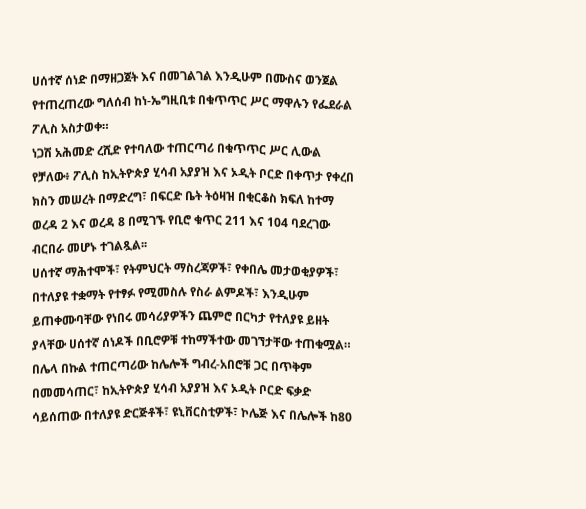ሀሰተኛ ሰነድ በማዘጋጀት እና በመገልገል እንዲሁም በሙስና ወንጀል የተጠረጠረው ግለሰብ ከነ-ኤግዚቢቱ በቁጥጥር ሥር ማዋሉን የፌደራል ፖሊስ አስታወቀ።
ነጋሽ አሕመድ ረሺድ የተባለው ተጠርጣሪ በቁጥጥር ሥር ሊውል የቻለው፥ ፖሊስ ከኢትዮጵያ ሂሳብ አያያዝ እና ኦዲት ቦርድ በቀጥታ የቀረበ ክስን መሠረት በማድረግ፣ በፍርድ ቤት ትዕዛዝ በቂርቆስ ክፍለ ከተማ ወረዳ 2 እና ወረዳ 8 በሚገኙ የቢሮ ቁጥር 211 እና 104 ባደረገው ብርበራ መሆኑ ተገልጿል፡፡
ሀሰተኛ ማሕተሞች፣ የትምህርት ማስረጃዎች፣ የቀበሌ መታወቂያዎች፣ በተለያዩ ተቋማት የተፃፉ የሚመስሉ የስራ ልምዶች፣ እንዲሁም ይጠቀሙባቸው የነበሩ መሳሪያዎችን ጨምሮ በርካታ የተለያዩ ይዘት ያላቸው ሀሰተኛ ሰነዶች በቢሮዎቹ ተከማችተው መገኘታቸው ተጠቁሟል።
በሌላ በኩል ተጠርጣሪው ከሌሎች ግብረ-አበሮቹ ጋር በጥቅም በመመሳጠር፣ ከኢትዮጵያ ሂሳብ አያያዝ እና ኦዲት ቦርድ ፍቃድ ሳይሰጠው በተለያዩ ድርጅቶች፣ ዩኒቨርስቲዎች፣ ኮሌጅ እና በሌሎች ከ80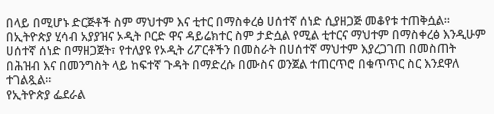በላይ በሚሆኑ ድርጅቶች ስም ማህተም እና ቲተር በማስቀረፅ ሀሰተኛ ሰነድ ሲያዘጋጅ መቆየቱ ተጠቅሷል።
በኢትዮጵያ ሂሳብ አያያዝና ኦዲት ቦርድ ዋና ዳይሬክተር ስም ታድሷል የሚል ቲተርና ማህተም በማስቀረፅ እንዲሁም ሀሰተኛ ሰነድ በማዘጋጀት፣ የተለያዩ የኦዲት ሪፖርቶችን በመስራት በሀሰተኛ ማህተም እያረጋገጠ በመስጠት በሕዝብ እና በመንግስት ላይ ከፍተኛ ጉዳት በማድረሱ በሙስና ወንጀል ተጠርጥሮ በቁጥጥር ስር እንደዋለ ተገልጿል።
የኢትዮጵያ ፌደራል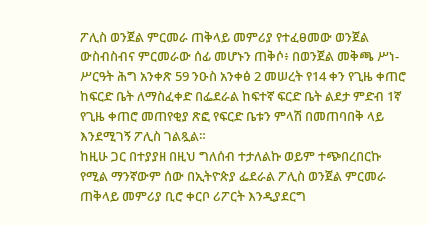ፖሊስ ወንጀል ምርመራ ጠቅላይ መምሪያ የተፈፀመው ወንጀል ውስብስብና ምርመራው ሰፊ መሆኑን ጠቅሶ፥ በወንጀል መቅጫ ሥነ-ሥርዓት ሕግ አንቀጽ 59 ንዑስ አንቀፅ 2 መሠረት የ14 ቀን የጊዜ ቀጠሮ ከፍርድ ቤት ለማስፈቀድ በፌደራል ከፍተኛ ፍርድ ቤት ልደታ ምድብ 1ኛ የጊዜ ቀጠሮ መጠየቂያ ጽፎ የፍርድ ቤቱን ምላሽ በመጠባበቅ ላይ እንደሚገኝ ፖሊስ ገልጿል።
ከዚሁ ጋር በተያያዘ በዚህ ግለሰብ ተታለልኩ ወይም ተጭበረበርኩ የሚል ማንኛውም ሰው በኢትዮጵያ ፌደራል ፖሊስ ወንጀል ምርመራ ጠቅላይ መምሪያ ቢሮ ቀርቦ ሪፖርት እንዲያደርግ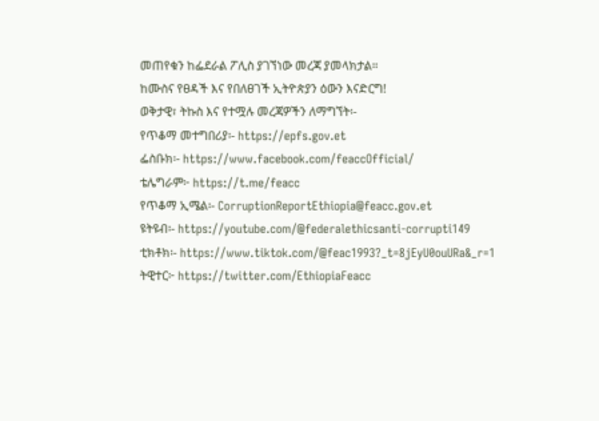መጠየቁን ከፌደራል ፖሊስ ያገኘነው መረጃ ያመላክታል።
ከሙስና የፀዳች እና የበለፀገች ኢትዮጵያን ዕውን እናድርግ!
ወቅታዊ፣ ትኩስ እና የተሟሉ መረጃዎችን ለማግኘት፡-
የጥቆማ መተግበሪያ፡- https://epfs.gov.et
ፌስቡክ፡- https://www.facebook.com/feaccOfficial/
ቴሌግራም፦ https://t.me/feacc
የጥቆማ ኢሜል፡- CorruptionReportEthiopia@feacc.gov.et
ዩትዩብ፡- https://youtube.com/@federalethicsanti-corrupti149
ቲክቶክ፡- https://www.tiktok.com/@feac1993?_t=8jEyU0ouURa&_r=1
ትዊተር፦ https://twitter.com/EthiopiaFeacc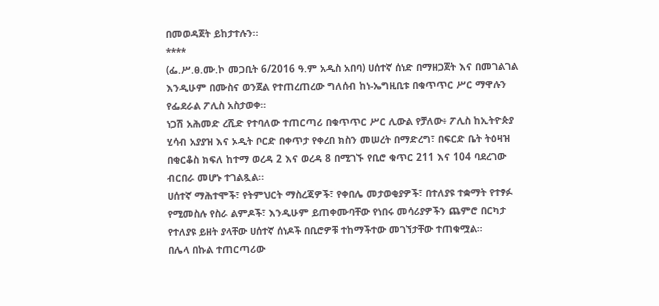በመወዳጀት ይከታተሉን፡፡
****
(ፌ.ሥ.ፀ.ሙ.ኮ መጋቢት 6/2016 ዓ.ም አዲስ አበባ) ሀሰተኛ ሰነድ በማዘጋጀት እና በመገልገል እንዲሁም በሙስና ወንጀል የተጠረጠረው ግለሰብ ከነ-ኤግዚቢቱ በቁጥጥር ሥር ማዋሉን የፌደራል ፖሊስ አስታወቀ።
ነጋሽ አሕመድ ረሺድ የተባለው ተጠርጣሪ በቁጥጥር ሥር ሊውል የቻለው፥ ፖሊስ ከኢትዮጵያ ሂሳብ አያያዝ እና ኦዲት ቦርድ በቀጥታ የቀረበ ክስን መሠረት በማድረግ፣ በፍርድ ቤት ትዕዛዝ በቂርቆስ ክፍለ ከተማ ወረዳ 2 እና ወረዳ 8 በሚገኙ የቢሮ ቁጥር 211 እና 104 ባደረገው ብርበራ መሆኑ ተገልጿል፡፡
ሀሰተኛ ማሕተሞች፣ የትምህርት ማስረጃዎች፣ የቀበሌ መታወቂያዎች፣ በተለያዩ ተቋማት የተፃፉ የሚመስሉ የስራ ልምዶች፣ እንዲሁም ይጠቀሙባቸው የነበሩ መሳሪያዎችን ጨምሮ በርካታ የተለያዩ ይዘት ያላቸው ሀሰተኛ ሰነዶች በቢሮዎቹ ተከማችተው መገኘታቸው ተጠቁሟል።
በሌላ በኩል ተጠርጣሪው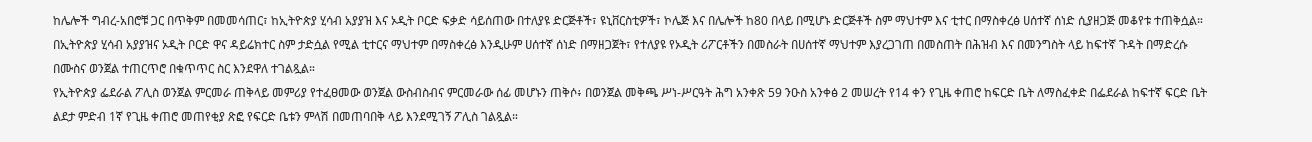ከሌሎች ግብረ-አበሮቹ ጋር በጥቅም በመመሳጠር፣ ከኢትዮጵያ ሂሳብ አያያዝ እና ኦዲት ቦርድ ፍቃድ ሳይሰጠው በተለያዩ ድርጅቶች፣ ዩኒቨርስቲዎች፣ ኮሌጅ እና በሌሎች ከ80 በላይ በሚሆኑ ድርጅቶች ስም ማህተም እና ቲተር በማስቀረፅ ሀሰተኛ ሰነድ ሲያዘጋጅ መቆየቱ ተጠቅሷል።
በኢትዮጵያ ሂሳብ አያያዝና ኦዲት ቦርድ ዋና ዳይሬክተር ስም ታድሷል የሚል ቲተርና ማህተም በማስቀረፅ እንዲሁም ሀሰተኛ ሰነድ በማዘጋጀት፣ የተለያዩ የኦዲት ሪፖርቶችን በመስራት በሀሰተኛ ማህተም እያረጋገጠ በመስጠት በሕዝብ እና በመንግስት ላይ ከፍተኛ ጉዳት በማድረሱ በሙስና ወንጀል ተጠርጥሮ በቁጥጥር ስር እንደዋለ ተገልጿል።
የኢትዮጵያ ፌደራል ፖሊስ ወንጀል ምርመራ ጠቅላይ መምሪያ የተፈፀመው ወንጀል ውስብስብና ምርመራው ሰፊ መሆኑን ጠቅሶ፥ በወንጀል መቅጫ ሥነ-ሥርዓት ሕግ አንቀጽ 59 ንዑስ አንቀፅ 2 መሠረት የ14 ቀን የጊዜ ቀጠሮ ከፍርድ ቤት ለማስፈቀድ በፌደራል ከፍተኛ ፍርድ ቤት ልደታ ምድብ 1ኛ የጊዜ ቀጠሮ መጠየቂያ ጽፎ የፍርድ ቤቱን ምላሽ በመጠባበቅ ላይ እንደሚገኝ ፖሊስ ገልጿል።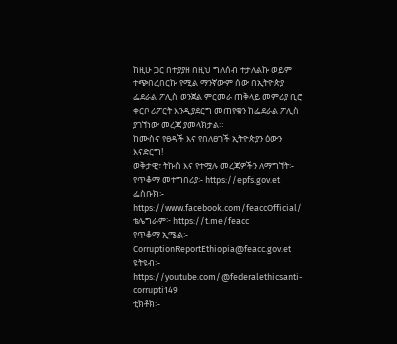ከዚሁ ጋር በተያያዘ በዚህ ግለሰብ ተታለልኩ ወይም ተጭበረበርኩ የሚል ማንኛውም ሰው በኢትዮጵያ ፌደራል ፖሊስ ወንጀል ምርመራ ጠቅላይ መምሪያ ቢሮ ቀርቦ ሪፖርት እንዲያደርግ መጠየቁን ከፌደራል ፖሊስ ያገኘነው መረጃ ያመላክታል።
ከሙስና የፀዳች እና የበለፀገች ኢትዮጵያን ዕውን እናድርግ!
ወቅታዊ፣ ትኩስ እና የተሟሉ መረጃዎችን ለማግኘት፡-
የጥቆማ መተግበሪያ፡- https://epfs.gov.et
ፌስቡክ፡- https://www.facebook.com/feaccOfficial/
ቴሌግራም፦ https://t.me/feacc
የጥቆማ ኢሜል፡- CorruptionReportEthiopia@feacc.gov.et
ዩትዩብ፡- https://youtube.com/@federalethicsanti-corrupti149
ቲክቶክ፡-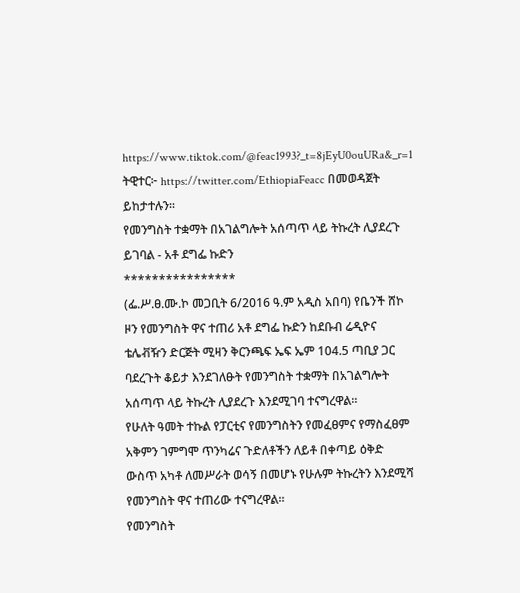https://www.tiktok.com/@feac1993?_t=8jEyU0ouURa&_r=1
ትዊተር፦ https://twitter.com/EthiopiaFeacc በመወዳጀት ይከታተሉን፡፡
የመንግስት ተቋማት በአገልግሎት አሰጣጥ ላይ ትኩረት ሊያደረጉ ይገባል - አቶ ደግፌ ኩድን
****************
(ፌ.ሥ.ፀ.ሙ.ኮ መጋቢት 6/2016 ዓ.ም አዲስ አበባ) የቤንች ሸኮ ዞን የመንግስት ዋና ተጠሪ አቶ ደግፌ ኩድን ከደቡብ ሬዲዮና ቴሌቭዥን ድርጅት ሚዛን ቅርንጫፍ ኤፍ ኤም 104.5 ጣቢያ ጋር ባደረጉት ቆይታ እንደገለፁት የመንግስት ተቋማት በአገልግሎት አሰጣጥ ላይ ትኩረት ሊያደረጉ እንደሚገባ ተናግረዋል።
የሁለት ዓመት ተኩል የፓርቲና የመንግስትን የመፈፀምና የማስፈፀም አቅምን ገምግሞ ጥንካሬና ጉድለቶችን ለይቶ በቀጣይ ዕቅድ ውስጥ አካቶ ለመሥራት ወሳኝ በመሆኑ የሁሉም ትኩረትን እንደሚሻ የመንግስት ዋና ተጠሪው ተናግረዋል።
የመንግስት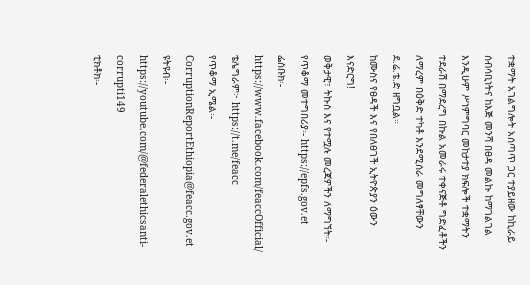ተቋማት አገልግሎት አሰጣጥ ጋር ተያይዘው ከኪራይ ሰብሳቢነትና ከእጅ መንሻ በፀዳ መልኩ ከማገልገል እንዲሁም ሥነምግባር መከታተያ ክፍሎች ተቋማትን ተደራሽ በማደረግ በኩል አመራሩ ተቀናጅቶ ግድፈቶችን ለማረም በዕቅድ ተካቶ እንደሚሰራ መግለፃቸውን ደ.ሬ.ቴ.ድ ዘግቧል።
ከሙስና የፀዳች እና የበለፀገች ኢትዮጵያን ዕውን እናድርግ!
ወቅታዊ፣ ትኩስ እና የተሟሉ መረጃዎችን ለማግኘት፡-
የጥቆማ መተግበሪያ፡- https://epfs.gov.et
ፌስቡክ፡- https://www.facebook.com/feaccOfficial/
ቴሌግራም፦ https://t.me/feacc
የጥቆማ ኢሜል፡- CorruptionReportEthiopia@feacc.gov.et
ዩትዩብ፡- https://youtube.com/@federalethicsanti-corrupti149
ቲክቶክ፡-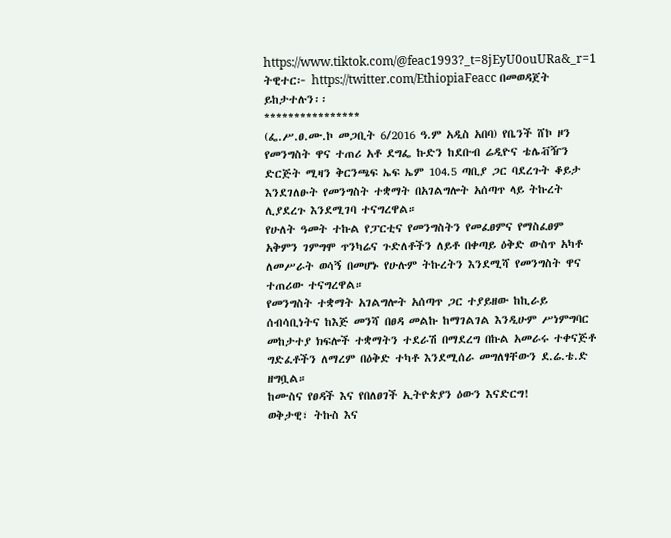https://www.tiktok.com/@feac1993?_t=8jEyU0ouURa&_r=1
ትዊተር፦ https://twitter.com/EthiopiaFeacc በመወዳጀት ይከታተሉን፡፡
****************
(ፌ.ሥ.ፀ.ሙ.ኮ መጋቢት 6/2016 ዓ.ም አዲስ አበባ) የቤንች ሸኮ ዞን የመንግስት ዋና ተጠሪ አቶ ደግፌ ኩድን ከደቡብ ሬዲዮና ቴሌቭዥን ድርጅት ሚዛን ቅርንጫፍ ኤፍ ኤም 104.5 ጣቢያ ጋር ባደረጉት ቆይታ እንደገለፁት የመንግስት ተቋማት በአገልግሎት አሰጣጥ ላይ ትኩረት ሊያደረጉ እንደሚገባ ተናግረዋል።
የሁለት ዓመት ተኩል የፓርቲና የመንግስትን የመፈፀምና የማስፈፀም አቅምን ገምግሞ ጥንካሬና ጉድለቶችን ለይቶ በቀጣይ ዕቅድ ውስጥ አካቶ ለመሥራት ወሳኝ በመሆኑ የሁሉም ትኩረትን እንደሚሻ የመንግስት ዋና ተጠሪው ተናግረዋል።
የመንግስት ተቋማት አገልግሎት አሰጣጥ ጋር ተያይዘው ከኪራይ ሰብሳቢነትና ከእጅ መንሻ በፀዳ መልኩ ከማገልገል እንዲሁም ሥነምግባር መከታተያ ክፍሎች ተቋማትን ተደራሽ በማደረግ በኩል አመራሩ ተቀናጅቶ ግድፈቶችን ለማረም በዕቅድ ተካቶ እንደሚሰራ መግለፃቸውን ደ.ሬ.ቴ.ድ ዘግቧል።
ከሙስና የፀዳች እና የበለፀገች ኢትዮጵያን ዕውን እናድርግ!
ወቅታዊ፣ ትኩስ እና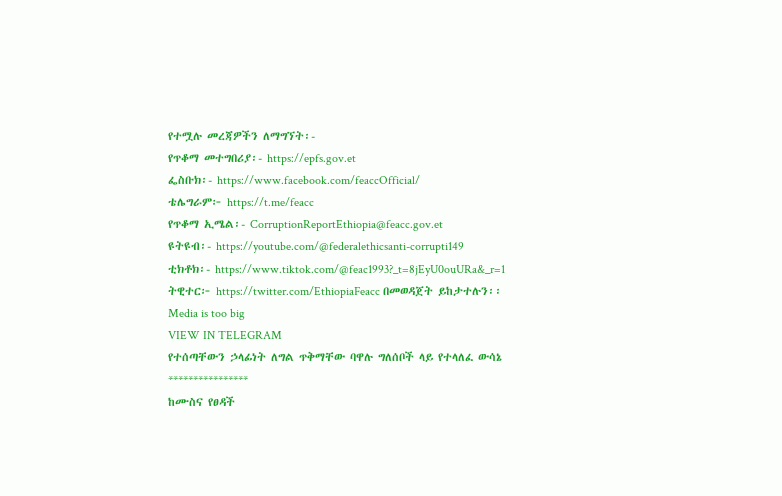የተሟሉ መረጃዎችን ለማግኘት፡-
የጥቆማ መተግበሪያ፡- https://epfs.gov.et
ፌስቡክ፡- https://www.facebook.com/feaccOfficial/
ቴሌግራም፦ https://t.me/feacc
የጥቆማ ኢሜል፡- CorruptionReportEthiopia@feacc.gov.et
ዩትዩብ፡- https://youtube.com/@federalethicsanti-corrupti149
ቲክቶክ፡- https://www.tiktok.com/@feac1993?_t=8jEyU0ouURa&_r=1
ትዊተር፦ https://twitter.com/EthiopiaFeacc በመወዳጀት ይከታተሉን፡፡
Media is too big
VIEW IN TELEGRAM
የተሰጣቸውን ኃላፊነት ለግል ጥቅማቸው ባዋሉ ግለሰቦች ላይ የተላለፈ ውሳኔ
****************
ከሙስና የፀዳች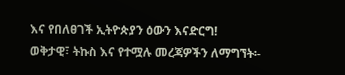እና የበለፀገች ኢትዮጵያን ዕውን እናድርግ!
ወቅታዊ፣ ትኩስ እና የተሟሉ መረጃዎችን ለማግኘት፡-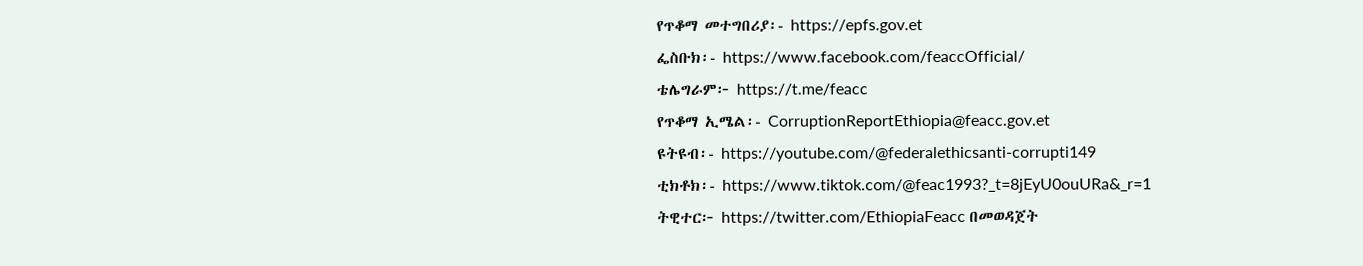የጥቆማ መተግበሪያ፡- https://epfs.gov.et
ፌስቡክ፡- https://www.facebook.com/feaccOfficial/
ቴሌግራም፦ https://t.me/feacc
የጥቆማ ኢሜል፡- CorruptionReportEthiopia@feacc.gov.et
ዩትዩብ፡- https://youtube.com/@federalethicsanti-corrupti149
ቲክቶክ፡- https://www.tiktok.com/@feac1993?_t=8jEyU0ouURa&_r=1
ትዊተር፦ https://twitter.com/EthiopiaFeacc በመወዳጀት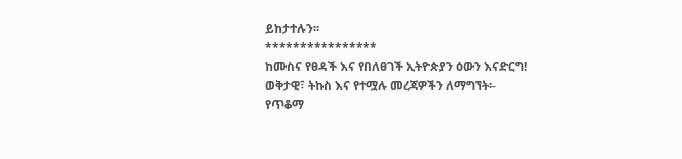ይከታተሉን፡፡
****************
ከሙስና የፀዳች እና የበለፀገች ኢትዮጵያን ዕውን እናድርግ!
ወቅታዊ፣ ትኩስ እና የተሟሉ መረጃዎችን ለማግኘት፡-
የጥቆማ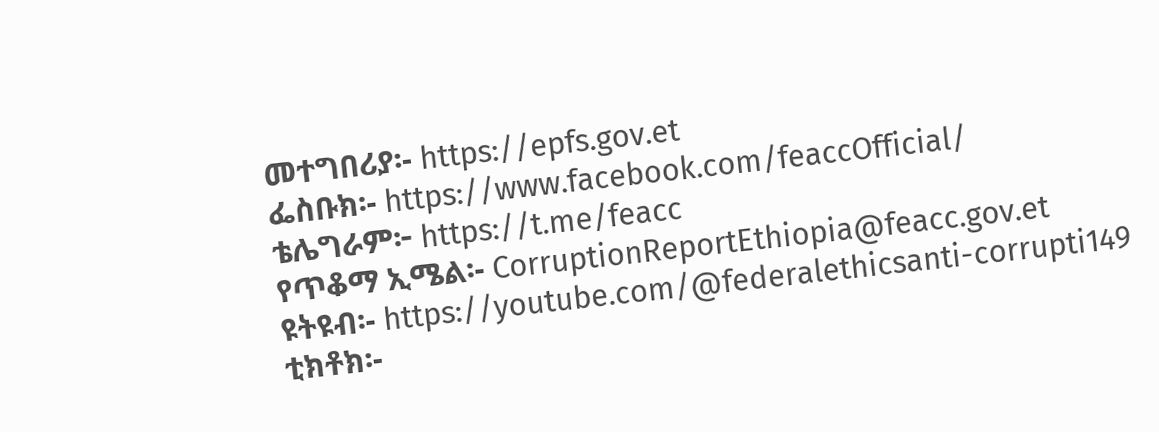መተግበሪያ፡- https://epfs.gov.et
ፌስቡክ፡- https://www.facebook.com/feaccOfficial/
ቴሌግራም፦ https://t.me/feacc
የጥቆማ ኢሜል፡- CorruptionReportEthiopia@feacc.gov.et
ዩትዩብ፡- https://youtube.com/@federalethicsanti-corrupti149
ቲክቶክ፡-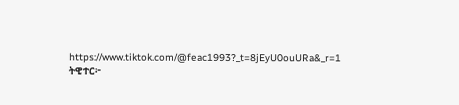https://www.tiktok.com/@feac1993?_t=8jEyU0ouURa&_r=1
ትዊተር፦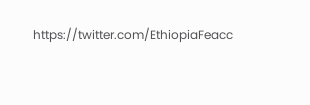https://twitter.com/EthiopiaFeacc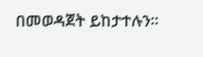በመወዳጀት ይከታተሉን፡፡